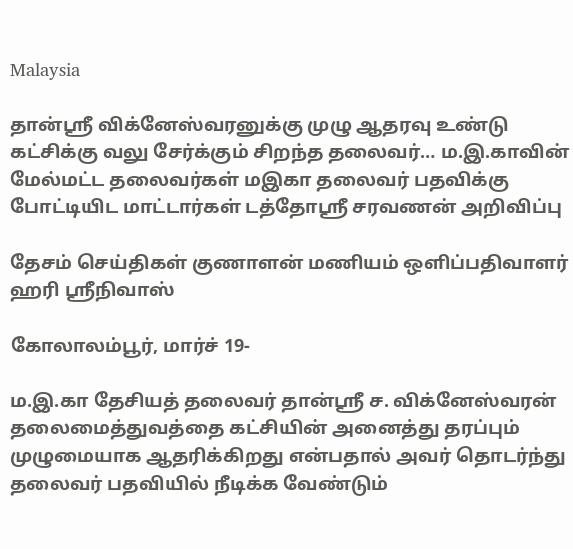Malaysia

தான்ஸ்ரீ விக்னேஸ்வரனுக்கு முழு ஆதரவு உண்டு கட்சிக்கு வலு சேர்க்கும் சிறந்த தலைவர்… ம.இ.காவின் மேல்மட்ட தலைவர்கள் மஇகா தலைவர் பதவிக்கு போட்டியிட மாட்டார்கள் டத்தோஸ்ரீ சரவணன் அறிவிப்பு

தேசம் செய்திகள் குணாளன் மணியம் ஒளிப்பதிவாளர் ஹரி ஸ்ரீநிவாஸ்

கோலாலம்பூர், மார்ச் 19-

ம.இ.கா தேசியத் தலைவர் தான்ஸ்ரீ ச. விக்னேஸ்வரன் தலைமைத்துவத்தை கட்சியின் அனைத்து தரப்பும் முழுமையாக ஆதரிக்கிறது என்பதால் அவர் தொடர்ந்து தலைவர் பதவியில் நீடிக்க வேண்டும்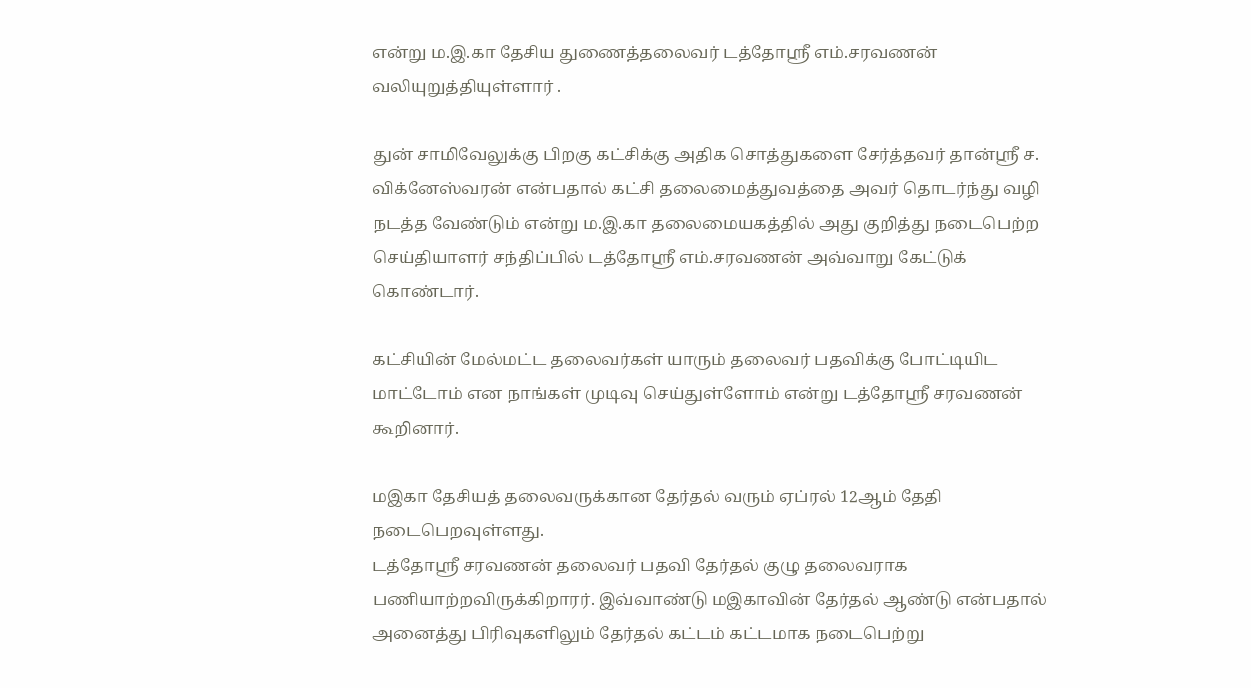என்று ம.இ.கா தேசிய துணைத்தலைவர் டத்தோஸ்ரீ எம்.சரவணன் வலியுறுத்தியுள்ளார் .

துன் சாமிவேலுக்கு பிறகு கட்சிக்கு அதிக சொத்துகளை சேர்த்தவர் தான்ஸ்ரீ ச. விக்னேஸ்வரன் என்பதால் கட்சி தலைமைத்துவத்தை அவர் தொடர்ந்து வழி நடத்த வேண்டும் என்று ம.இ.கா தலைமையகத்தில் அது குறித்து நடைபெற்ற செய்தியாளர் சந்திப்பில் டத்தோஸ்ரீ எம்.சரவணன் அவ்வாறு கேட்டுக் கொண்டார்.

கட்சியின் மேல்மட்ட தலைவர்கள் யாரும் தலைவர் பதவிக்கு போட்டியிட மாட்டோம் என நாங்கள் முடிவு செய்துள்ளோம் என்று டத்தோஸ்ரீ சரவணன் கூறினார்.

மஇகா தேசியத் தலைவருக்கான தேர்தல் வரும் ஏப்ரல் 12ஆம் தேதி நடைபெறவுள்ளது.
டத்தோஸ்ரீ சரவணன் தலைவர் பதவி தேர்தல் குழு தலைவராக பணியாற்றவிருக்கிறாரர். இவ்வாண்டு மஇகாவின் தேர்தல் ஆண்டு என்பதால் அனைத்து பிரிவுகளிலும் தேர்தல் கட்டம் கட்டமாக நடைபெற்று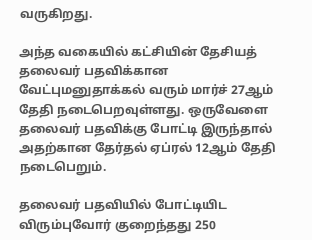வருகிறது.

அந்த வகையில் கட்சியின் தேசியத் தலைவர் பதவிக்கான வேட்புமனுதாக்கல் வரும் மார்ச் 27ஆம் தேதி நடைபெறவுள்ளது. ஒருவேளை தலைவர் பதவிக்கு போட்டி இருந்தால் அதற்கான தேர்தல் ஏப்ரல் 12ஆம் தேதி நடைபெறும்.

தலைவர் பதவியில் போட்டியிட விரும்புவோர் குறைந்தது 250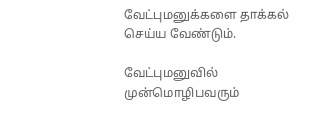வேட்புமனுக்களை தாக்கல் செய்ய வேண்டும்.

வேட்புமனுவில் முன்மொழிபவரும்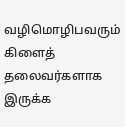வழிமொழிபவரும் கிளைத் தலைவர்களாக இருக்க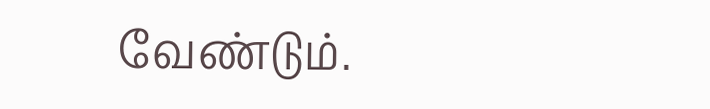வேண்டும்.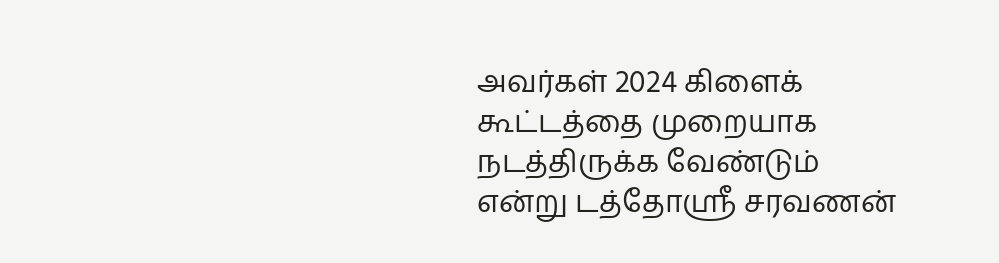அவர்கள் 2024 கிளைக் கூட்டத்தை முறையாக நடத்திருக்க வேண்டும் என்று டத்தோஸ்ரீ சரவணன்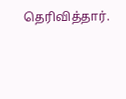தெரிவித்தார்.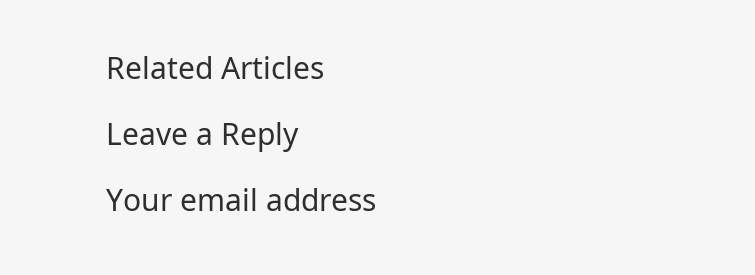Related Articles

Leave a Reply

Your email address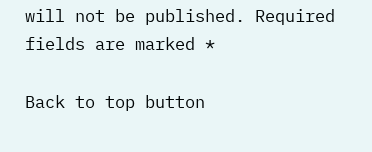will not be published. Required fields are marked *

Back to top button